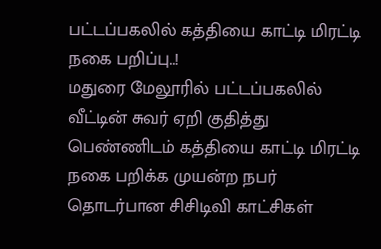பட்டப்பகலில் கத்தியை காட்டி மிரட்டி நகை பறிப்பு..!
மதுரை மேலூரில் பட்டப்பகலில் வீட்டின் சுவர் ஏறி குதித்து பெண்ணிடம் கத்தியை காட்டி மிரட்டி நகை பறிக்க முயன்ற நபர் தொடர்பான சிசிடிவி காட்சிகள்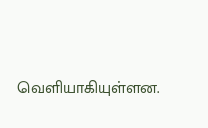வெளியாகியுள்ளன.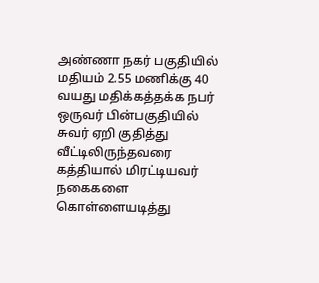அண்ணா நகர் பகுதியில் மதியம் 2.55 மணிக்கு 40 வயது மதிக்கத்தக்க நபர் ஒருவர் பின்பகுதியில் சுவர் ஏறி குதித்து வீட்டிலிருந்தவரை கத்தியால் மிரட்டியவர் நகைகளை கொள்ளையடித்து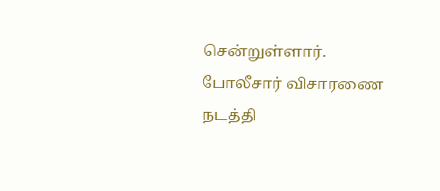சென்றுள்ளார். போலீசார் விசாரணை நடத்தி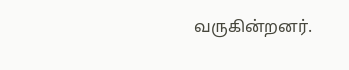வருகின்றனர்.